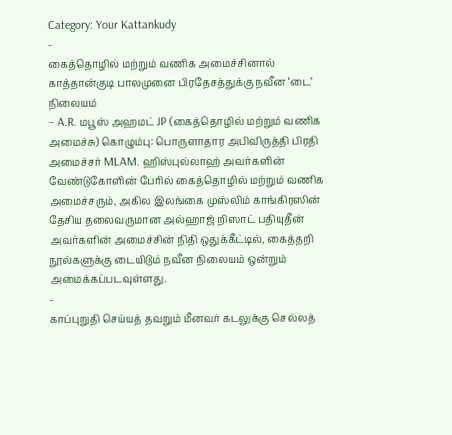Category: Your Kattankudy
-
கைத்தொழில் மற்றும் வணிக அமைச்சினால் காத்தான்குடி பாலமுனை பிரதேசத்துக்கு நவீன ‘டை’ நிலையம்
– A.R. மபூஸ் அஹமட் JP (கைத்தொழில் மற்றும் வணிக அமைச்சு) கொழும்பு: பொருளாதார அபிவிருத்தி பிரதி அமைச்சர் MLAM. ஹிஸ்புல்லாஹ் அவர்களின் வேண்டுகோளின் பேரில் கைத்தொழில் மற்றும் வணிக அமைச்சரும், அகில இலங்கை முஸ்லிம் காங்கிரஸின் தேசிய தலைவருமான அல்ஹாஜ் றிஸாட் பதியுதீன் அவர்களின் அமைச்சின் நிதி ஒதுக்கீட்டில், கைத்தறி நூல்களுக்கு டையிடும் நவீன நிலையம் ஒன்றும் அமைக்கப்படவுள்ளது.
-
காப்புறுதி செய்யத் தவறும் மீனவர் கடலுக்கு செல்லத்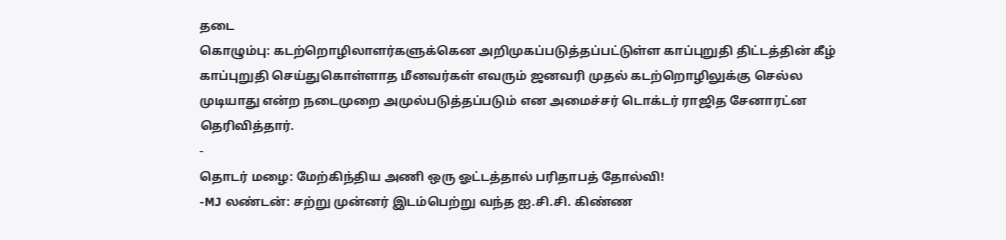தடை
கொழும்பு: கடற்றொழிலாளர்களுக்கென அறிமுகப்படுத்தப்பட்டுள்ள காப்புறுதி திட்டத்தின் கீழ் காப்புறுதி செய்துகொள்ளாத மீனவர்கள் எவரும் ஜனவரி முதல் கடற்றொழிலுக்கு செல்ல முடியாது என்ற நடைமுறை அமுல்படுத்தப்படும் என அமைச்சர் டொக்டர் ராஜித சேனாரட்ன தெரிவித்தார்.
-
தொடர் மழை: மேற்கிந்திய அணி ஒரு ஓட்டத்தால் பரிதாபத் தோல்வி!
-MJ லண்டன்: சற்று முன்னர் இடம்பெற்று வந்த ஐ.சி.சி. கிண்ண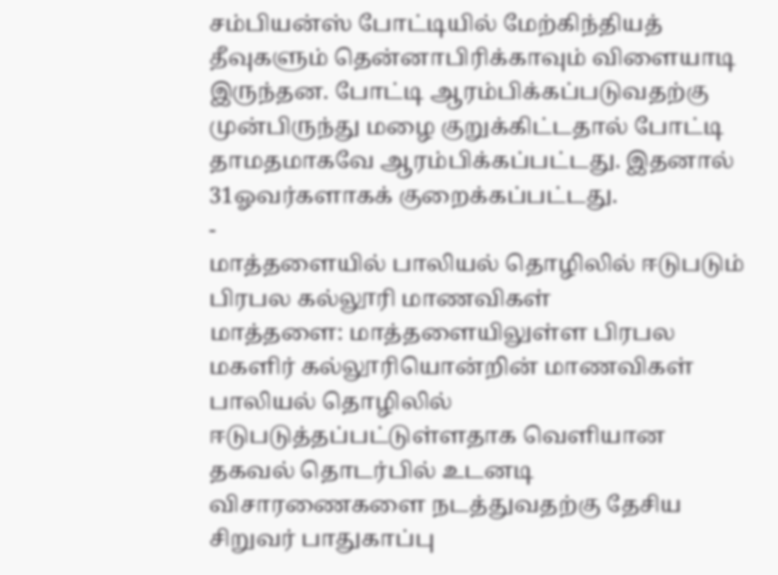சம்பியன்ஸ் போட்டியில் மேற்கிந்தியத் தீவுகளும் தென்னாபிரிக்காவும் விளையாடி இருந்தன. போட்டி ஆரம்பிக்கப்படுவதற்கு முன்பிருந்து மழை குறுக்கிட்டதால் போட்டி தாமதமாகவே ஆரம்பிக்கப்பட்டது. இதனால் 31ஓவர்களாகக் குறைக்கப்பட்டது.
-
மாத்தளையில் பாலியல் தொழிலில் ஈடுபடும் பிரபல கல்லூரி மாணவிகள்
மாத்தளை: மாத்தளையிலுள்ள பிரபல மகளிர் கல்லூரியொன்றின் மாணவிகள் பாலியல் தொழிலில் ஈடுபடுத்தப்பட்டுள்ளதாக வெளியான தகவல் தொடர்பில் உடனடி விசாரணைகளை நடத்துவதற்கு தேசிய சிறுவர் பாதுகாப்பு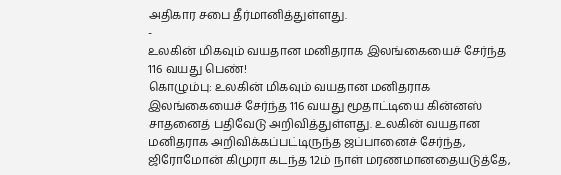அதிகார சபை தீர்மானித்துள்ளது.
-
உலகின் மிகவும் வயதான மனிதராக இலங்கையைச் சேர்ந்த 116 வயது பெண்!
கொழும்பு: உலகின் மிகவும் வயதான மனிதராக இலங்கையைச் சேர்ந்த 116 வயது மூதாட்டியை கின்னஸ் சாதனைத் பதிவேடு அறிவித்துள்ளது. உலகின் வயதான மனிதராக அறிவிக்கப்பட்டிருந்த ஜப்பானைச் சேர்ந்த, ஜிரோமோன் கிமுரா கடந்த 12ம் நாள் மரணமானதையடுத்தே,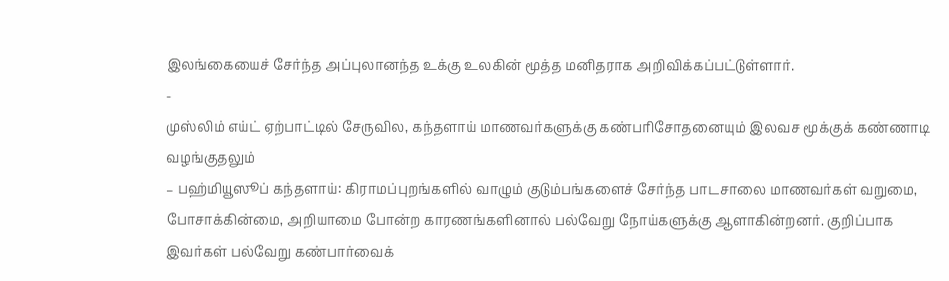இலங்கையைச் சேர்ந்த அப்புலானந்த உக்கு உலகின் மூத்த மனிதராக அறிவிக்கப்பட்டுள்ளார்.
-
முஸ்லிம் எய்ட் ஏற்பாட்டில் சேருவில, கந்தளாய் மாணவர்களுக்கு கண்பரிசோதனையும் இலவச மூக்குக் கண்ணாடி வழங்குதலும்
– பஹ்மியூஸூப் கந்தளாய்: கிராமப்புறங்களில் வாழும் குடும்பங்களைச் சேர்ந்த பாடசாலை மாணவர்கள் வறுமை, போசாக்கின்மை, அறியாமை போன்ற காரணங்களினால் பல்வேறு நோய்களுக்கு ஆளாகின்றனர். குறிப்பாக இவர்கள் பல்வேறு கண்பார்வைக்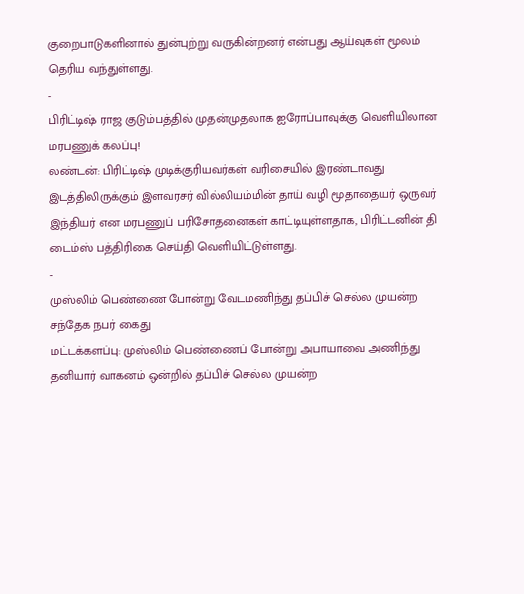குறைபாடுகளினால் துன்புற்று வருகின்றனர் என்பது ஆய்வுகள் மூலம் தெரிய வந்துள்ளது.
-
பிரிட்டிஷ் ராஜ குடும்பத்தில் முதன்முதலாக ஐரோப்பாவுக்கு வெளியிலான மரபணுக் கலப்பு!
லண்டன்: பிரிட்டிஷ் முடிக்குரியவர்கள் வரிசையில் இரண்டாவது இடத்திலிருக்கும் இளவரசர் வில்லியம்மின் தாய் வழி மூதாதையர் ஒருவர் இந்தியர் என மரபணுப் பரிசோதனைகள் காட்டியுள்ளதாக, பிரிட்டனின் தி டைம்ஸ் பத்திரிகை செய்தி வெளியிட்டுள்ளது.
-
முஸ்லிம் பெண்ணை போன்று வேடமணிந்து தப்பிச் செல்ல முயன்ற சந்தேக நபர் கைது
மட்டக்களப்பு: முஸ்லிம் பெண்ணைப் போன்று அபாயாவை அணிந்து தனியார் வாகனம் ஒன்றில் தப்பிச் செல்ல முயன்ற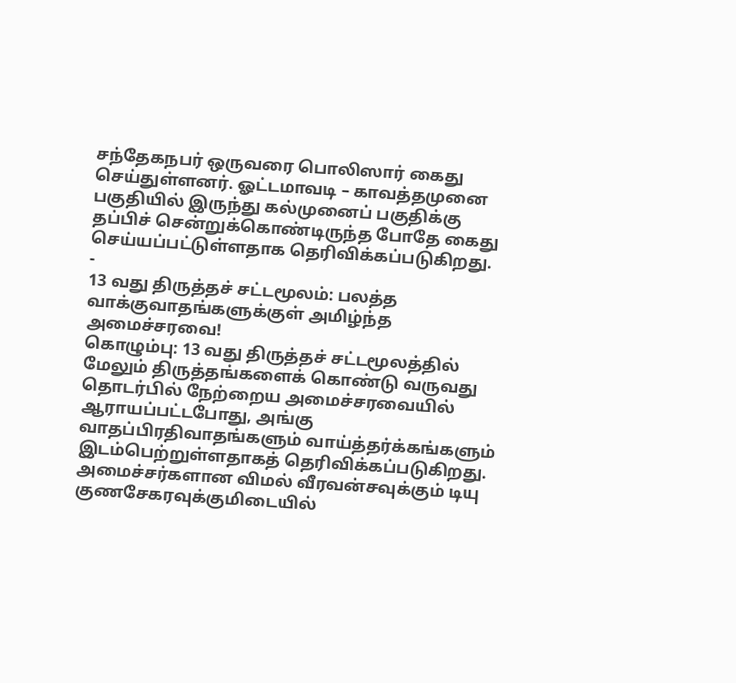சந்தேகநபர் ஒருவரை பொலிஸார் கைது செய்துள்ளனர். ஓட்டமாவடி – காவத்தமுனை பகுதியில் இருந்து கல்முனைப் பகுதிக்கு தப்பிச் சென்றுக்கொண்டிருந்த போதே கைது செய்யப்பட்டுள்ளதாக தெரிவிக்கப்படுகிறது.
-
13 வது திருத்தச் சட்டமூலம்: பலத்த வாக்குவாதங்களுக்குள் அமிழ்ந்த அமைச்சரவை!
கொழும்பு: 13 வது திருத்தச் சட்டமூலத்தில் மேலும் திருத்தங்களைக் கொண்டு வருவது தொடர்பில் நேற்றைய அமைச்சரவையில் ஆராயப்பட்டபோது, அங்கு வாதப்பிரதிவாதங்களும் வாய்த்தர்க்கங்களும் இடம்பெற்றுள்ளதாகத் தெரிவிக்கப்படுகிறது. அமைச்சர்களான விமல் வீரவன்சவுக்கும் டியு குணசேகரவுக்குமிடையில்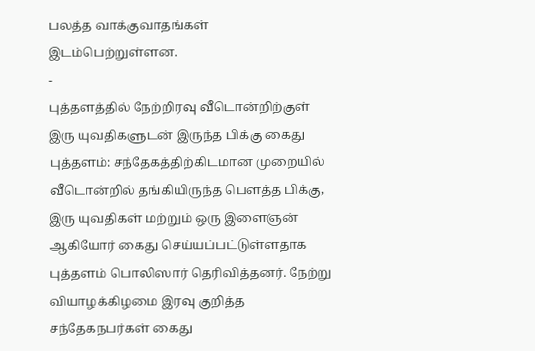பலத்த வாக்குவாதங்கள் இடம்பெற்றுள்ளன.
-
புத்தளத்தில் நேற்றிரவு வீடொன்றிற்குள் இரு யுவதிகளுடன் இருந்த பிக்கு கைது
புத்தளம்: சந்தேகத்திற்கிடமான முறையில் வீடொன்றில் தங்கியிருந்த பௌத்த பிக்கு, இரு யுவதிகள் மற்றும் ஒரு இளைஞன் ஆகியோர் கைது செய்யப்பட்டுள்ளதாக புத்தளம் பொலிஸார் தெரிவித்தனர். நேற்று வியாழக்கிழமை இரவு குறித்த சந்தேகநபர்கள் கைது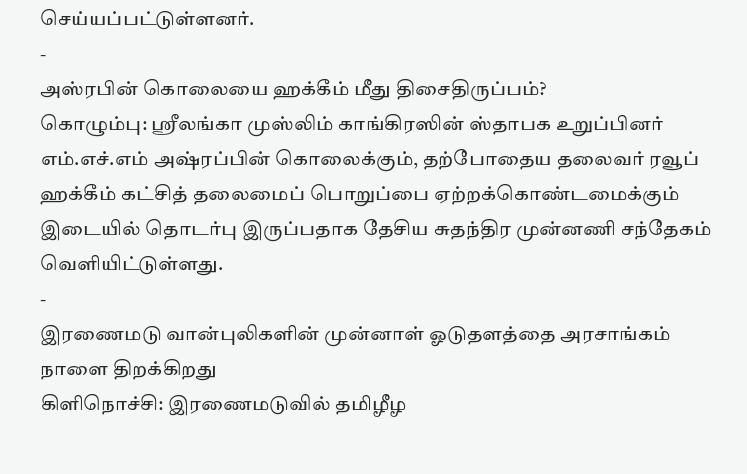செய்யப்பட்டுள்ளனர்.
-
அஸ்ரபின் கொலையை ஹக்கீம் மீது திசைதிருப்பம்?
கொழும்பு: ஸ்ரீலங்கா முஸ்லிம் காங்கிரஸின் ஸ்தாபக உறுப்பினர் எம்.எச்.எம் அஷ்ரப்பின் கொலைக்கும், தற்போதைய தலைவர் ரவூப் ஹக்கீம் கட்சித் தலைமைப் பொறுப்பை ஏற்றக்கொண்டமைக்கும் இடையில் தொடர்பு இருப்பதாக தேசிய சுதந்திர முன்னணி சந்தேகம் வெளியிட்டுள்ளது.
-
இரணைமடு வான்புலிகளின் முன்னாள் ஓடுதளத்தை அரசாங்கம் நாளை திறக்கிறது
கிளிநொச்சி: இரணைமடுவில் தமிழீழ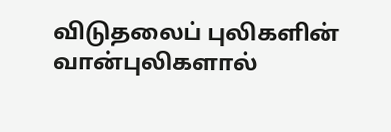விடுதலைப் புலிகளின் வான்புலிகளால்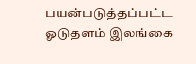பயன்படுத்தப்பட்ட ஓடுதளம் இலங்கை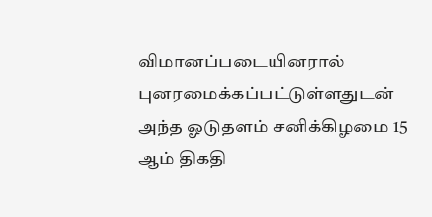விமானப்படையினரால் புனரமைக்கப்பட்டுள்ளதுடன் அந்த ஓடுதளம் சனிக்கிழமை 15 ஆம் திகதி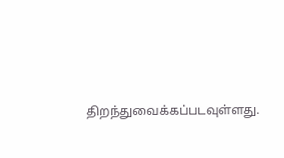திறந்துவைக்கப்படவுள்ளது.